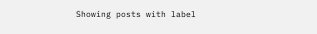Showing posts with label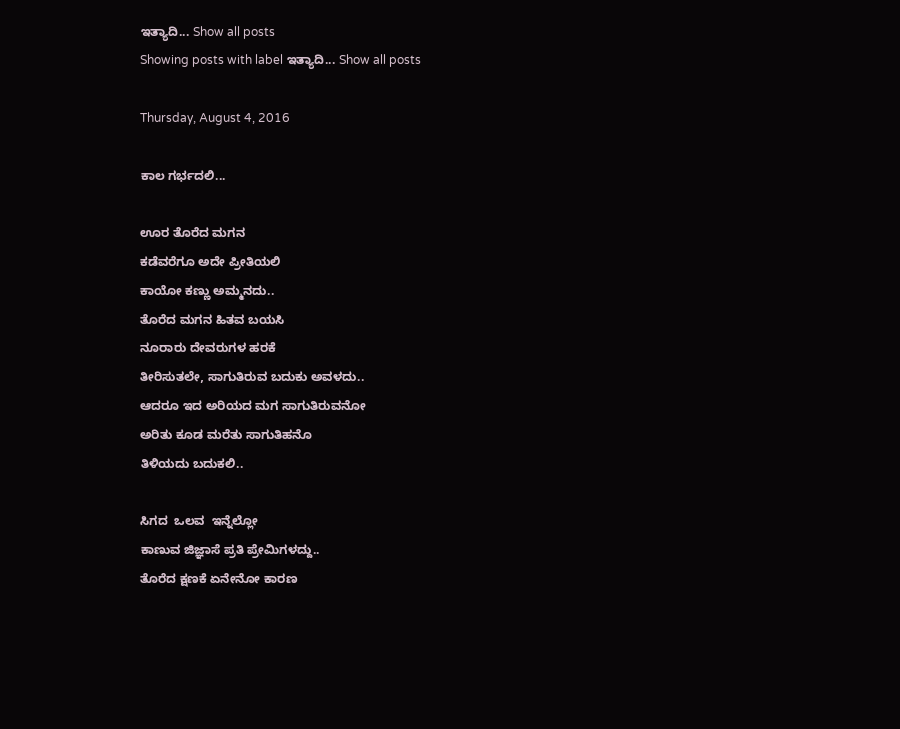ಇತ್ಯಾದಿ... Show all posts
Showing posts with label ಇತ್ಯಾದಿ... Show all posts

Thursday, August 4, 2016

ಕಾಲ ಗರ್ಭದಲಿ...

ಊರ ತೊರೆದ ಮಗನ
ಕಡೆವರೆಗೂ ಅದೇ ಪ್ರೀತಿಯಲಿ
ಕಾಯೋ ಕಣ್ಣು ಅಮ್ಮನದು..
ತೊರೆದ ಮಗನ ಹಿತವ ಬಯಸಿ
ನೂರಾರು ದೇವರುಗಳ ಹರಕೆ
ತೀರಿಸುತಲೇ, ಸಾಗುತಿರುವ ಬದುಕು ಅವಳದು..
ಆದರೂ ಇದ ಅರಿಯದ ಮಗ ಸಾಗುತಿರುವನೋ
ಅರಿತು ಕೂಡ ಮರೆತು ಸಾಗುತಿಹನೊ
ತಿಳಿಯದು ಬದುಕಲಿ..

ಸಿಗದ  ಒಲವ  ಇನ್ನೆಲ್ಲೋ
ಕಾಣುವ ಜಿಜ್ಞಾಸೆ ಪ್ರತಿ ಪ್ರೇಮಿಗಳದ್ದು..
ತೊರೆದ ಕ್ಷಣಕೆ ಏನೇನೋ ಕಾರಣ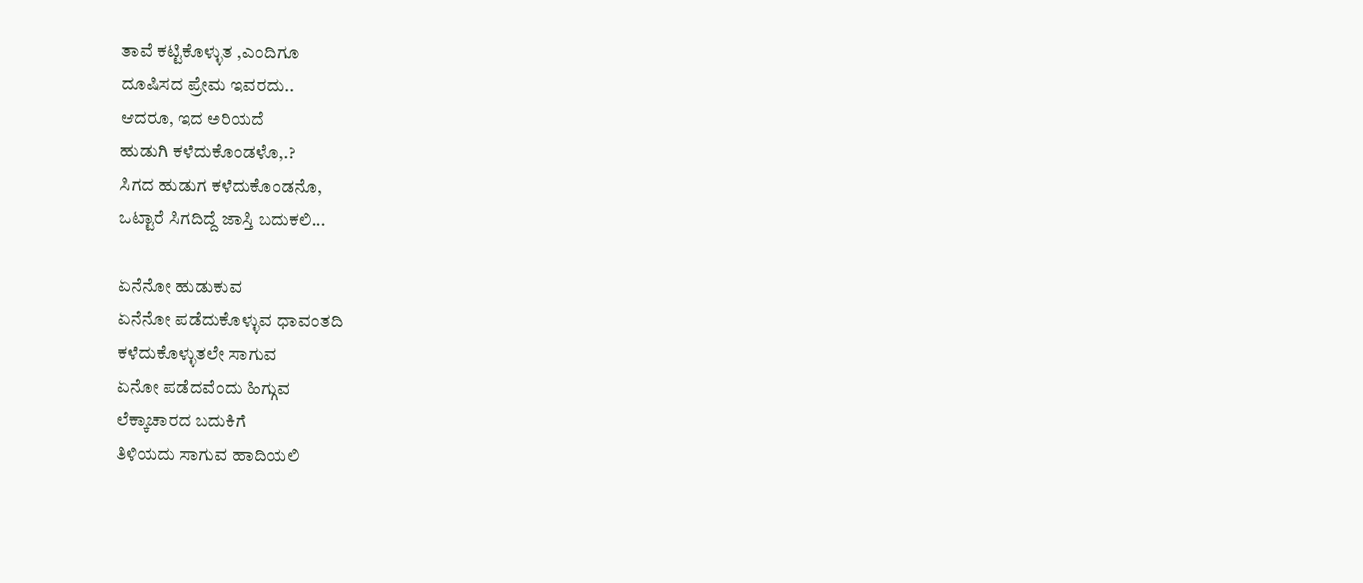ತಾವೆ ಕಟ್ಟಿಕೊಳ್ಳುತ ,ಎಂದಿಗೂ
ದೂಷಿಸದ ಪ್ರೇಮ ಇವರದು..
ಆದರೂ, ಇದ ಅರಿಯದೆ
ಹುಡುಗಿ ಕಳೆದುಕೊಂಡಳೊ,.?
ಸಿಗದ ಹುಡುಗ ಕಳೆದುಕೊಂಡನೊ,
ಒಟ್ಟಾರೆ ಸಿಗದಿದ್ದೆ ಜಾಸ್ತಿ ಬದುಕಲಿ...

ಏನೆನೋ ಹುಡುಕುವ
ಏನೆನೋ ಪಡೆದುಕೊಳ್ಳುವ ಧಾವಂತದಿ
ಕಳೆದುಕೊಳ್ಳುತಲೇ ಸಾಗುವ
ಏನೋ ಪಡೆದವೆಂದು ಹಿಗ್ಗುವ
ಲೆಕ್ಕಾಚಾರದ ಬದುಕಿಗೆ
ತಿಳಿಯದು ಸಾಗುವ ಹಾದಿಯಲಿ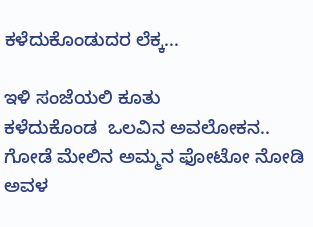ಕಳೆದುಕೊಂಡುದರ ಲೆಕ್ಕ...

ಇಳಿ ಸಂಜೆಯಲಿ ಕೂತು
ಕಳೆದುಕೊಂಡ  ಒಲವಿನ ಅವಲೋಕನ..
ಗೋಡೆ ಮೇಲಿನ ಅಮ್ಮನ ಫೋಟೋ ನೋಡಿ
ಅವಳ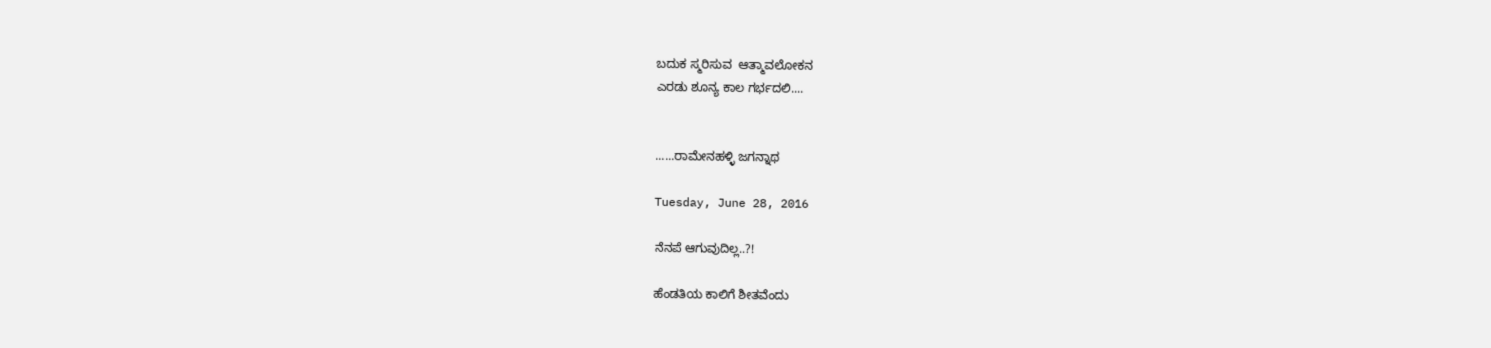ಬದುಕ ಸ್ಮರಿಸುವ  ಆತ್ಮಾವಲೋಕನ
ಎರಡು ಶೂನ್ಯ ಕಾಲ ಗರ್ಭದಲಿ....


......ರಾಮೇನಹಳ್ಳಿ ಜಗನ್ನಾಥ

Tuesday, June 28, 2016

ನೆನಪೆ ಆಗುವುದಿಲ್ಲ..?!

ಹೆಂಡತಿಯ ಕಾಲಿಗೆ ಶೀತವೆಂದು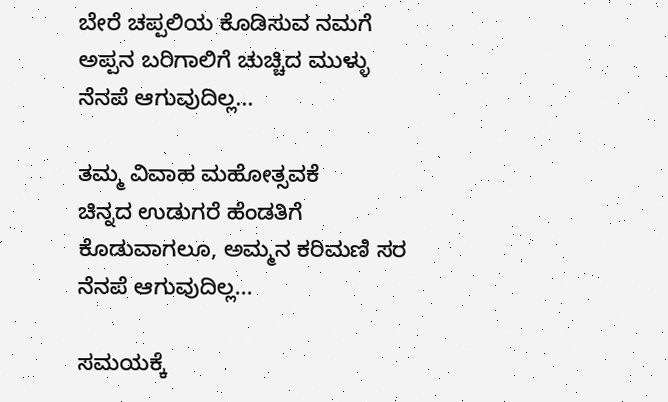ಬೇರೆ ಚಪ್ಪಲಿಯ ಕೊಡಿಸುವ ನಮಗೆ
ಅಪ್ಪನ ಬರಿಗಾಲಿಗೆ ಚುಚ್ಚಿದ ಮುಳ್ಳು
ನೆನಪೆ ಆಗುವುದಿಲ್ಲ...

ತಮ್ಮ ವಿವಾಹ ಮಹೋತ್ಸವಕೆ
ಚಿನ್ನದ ಉಡುಗರೆ ಹೆಂಡತಿಗೆ
ಕೊಡುವಾಗಲೂ, ಅಮ್ಮನ ಕರಿಮಣಿ ಸರ
ನೆನಪೆ ಆಗುವುದಿಲ್ಲ...

ಸಮಯಕ್ಕೆ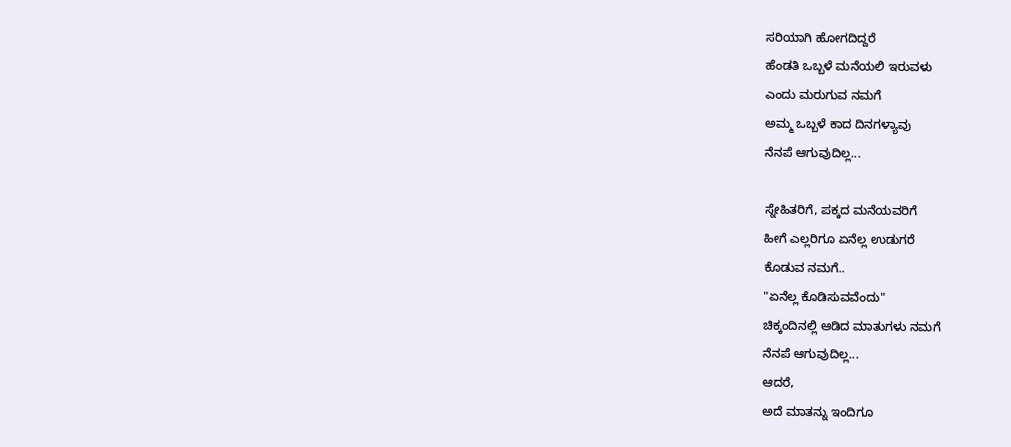ಸರಿಯಾಗಿ ಹೋಗದಿದ್ದರೆ
ಹೆಂಡತಿ ಒಬ್ಬಳೆ ಮನೆಯಲಿ ಇರುವಳು
ಎಂದು ಮರುಗುವ ನಮಗೆ
ಅಮ್ಮ ಒಬ್ಬಳೆ ಕಾದ ದಿನಗಳ್ಯಾವು
ನೆನಪೆ ಆಗುವುದಿಲ್ಲ...

ಸ್ನೇಹಿತರಿಗೆ, ಪಕ್ಕದ ಮನೆಯವರಿಗೆ
ಹೀಗೆ ಎಲ್ಲರಿಗೂ ಏನೆಲ್ಲ ಉಡುಗರೆ
ಕೊಡುವ ನಮಗೆ..
"ಏನೆಲ್ಲ ಕೊಡಿಸುವವೆಂದು"
ಚಿಕ್ಕಂದಿನಲ್ಲಿ ಆಡಿದ ಮಾತುಗಳು ನಮಗೆ
ನೆನಪೆ ಆಗುವುದಿಲ್ಲ...
ಆದರೆ,
ಅದೆ ಮಾತನ್ನು ಇಂದಿಗೂ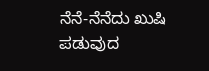ನೆನೆ-ನೆನೆದು ಖುಷಿ ಪಡುವುದ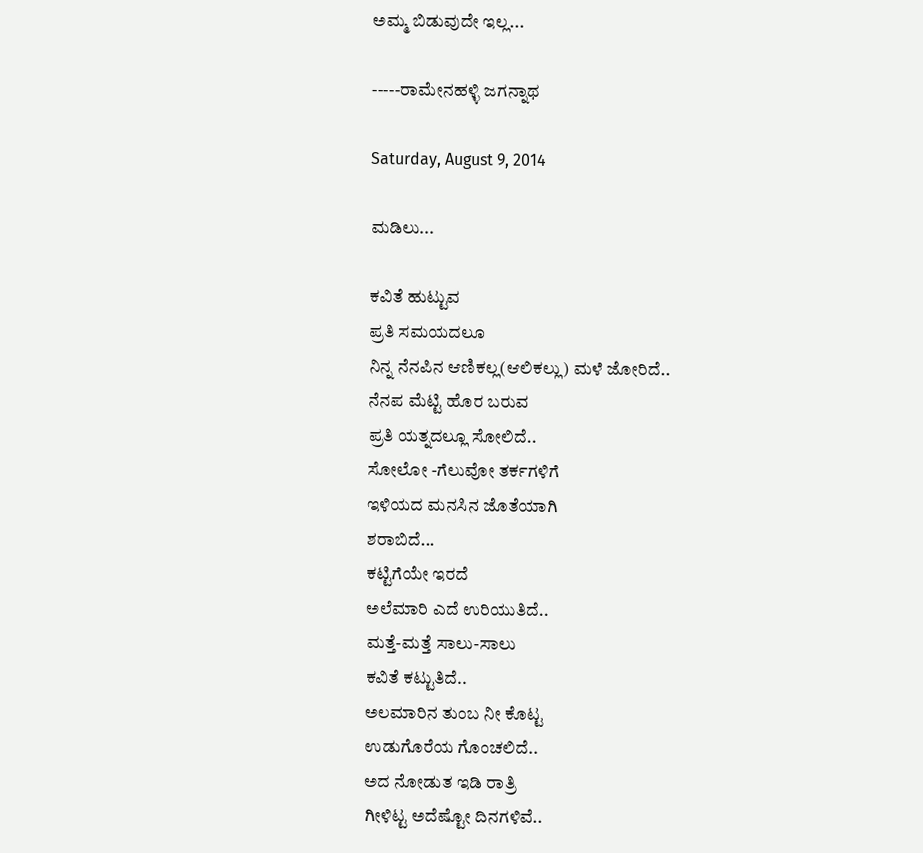ಅಮ್ಮ ಬಿಡುವುದೇ ಇಲ್ಲ...

-----ರಾಮೇನಹಳ್ಳಿ ಜಗನ್ನಾಥ

Saturday, August 9, 2014

ಮಡಿಲು...

ಕವಿತೆ ಹುಟ್ಟುವ
ಪ್ರತಿ ಸಮಯದಲೂ
ನಿನ್ನ ನೆನಪಿನ ಆಣಿಕಲ್ಲ(ಆಲಿಕಲ್ಲು) ಮಳೆ ಜೋರಿದೆ..
ನೆನಪ ಮೆಟ್ಟಿ ಹೊರ ಬರುವ
ಪ್ರತಿ ಯತ್ನದಲ್ಲೂ ಸೋಲಿದೆ..
ಸೋಲೋ -ಗೆಲುವೋ ತರ್ಕಗಳಿಗೆ
ಇಳಿಯದ ಮನಸಿನ ಜೊತೆಯಾಗಿ
ಶರಾಬಿದೆ...
ಕಟ್ಟಿಗೆಯೇ ಇರದೆ
ಅಲೆಮಾರಿ ಎದೆ ಉರಿಯುತಿದೆ..
ಮತ್ತೆ-ಮತ್ತೆ ಸಾಲು-ಸಾಲು
ಕವಿತೆ ಕಟ್ಟುತಿದೆ..
ಅಲಮಾರಿನ ತುಂಬ ನೀ ಕೊಟ್ಟ
ಉಡುಗೊರೆಯ ಗೊಂಚಲಿದೆ..
ಅದ ನೋಡುತ ಇಡಿ ರಾತ್ರಿ
ಗೀಳಿಟ್ಟ ಅದೆಷ್ಟೋ ದಿನಗಳಿವೆ..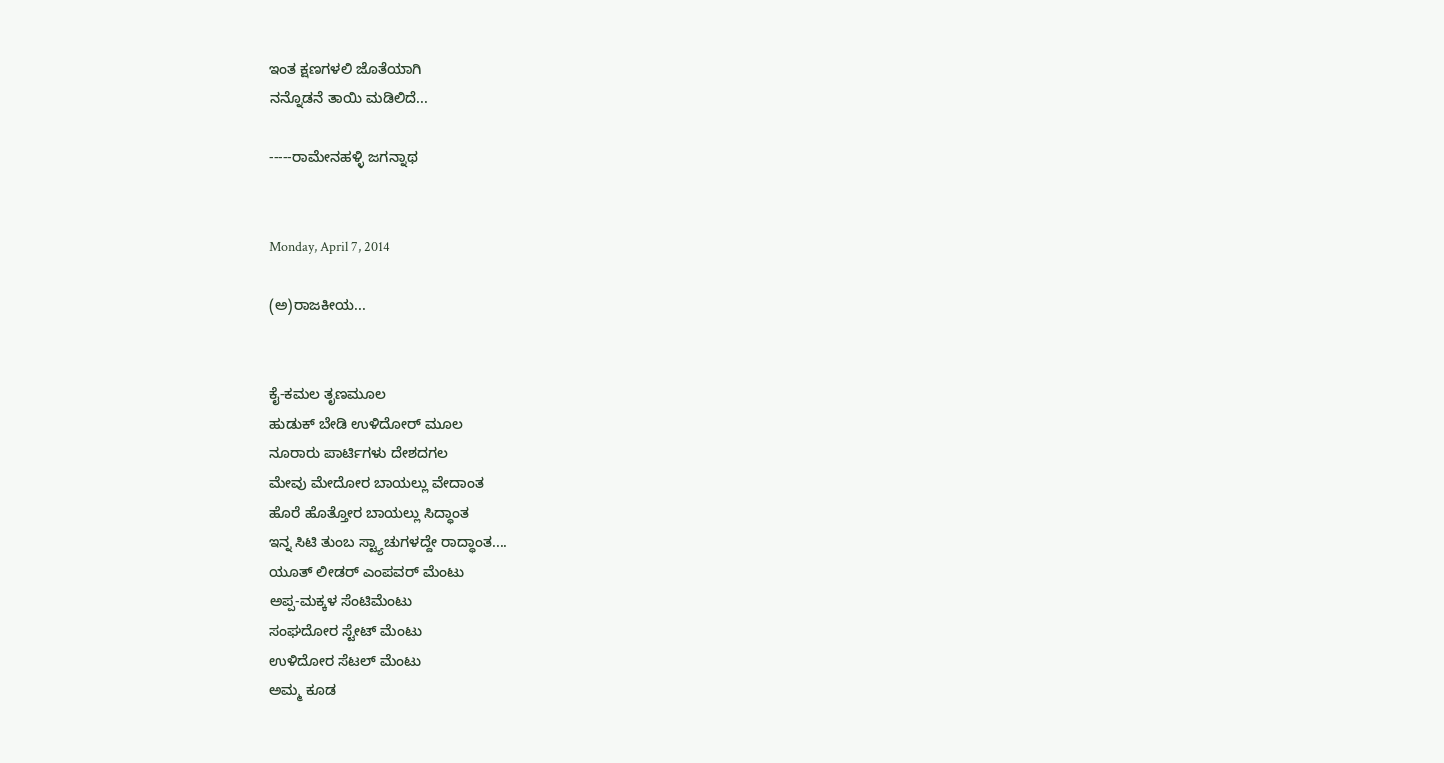ಇಂತ ಕ್ಷಣಗಳಲಿ ಜೊತೆಯಾಗಿ
ನನ್ನೊಡನೆ ತಾಯಿ ಮಡಿಲಿದೆ...

-----ರಾಮೇನಹಳ್ಳಿ ಜಗನ್ನಾಥ


Monday, April 7, 2014

(ಅ)ರಾಜಕೀಯ...


ಕೈ-ಕಮಲ ತೃಣಮೂಲ
ಹುಡುಕ್ ಬೇಡಿ ಉಳಿದೋರ್ ಮೂಲ
ನೂರಾರು ಪಾರ್ಟಿಗಳು ದೇಶದಗಲ
ಮೇವು ಮೇದೋರ ಬಾಯಲ್ಲು ವೇದಾಂತ
ಹೊರೆ ಹೊತ್ತೋರ ಬಾಯಲ್ಲು ಸಿದ್ಧಾಂತ
ಇನ್ನ ಸಿಟಿ ತುಂಬ ಸ್ಟ್ಯಾಚುಗಳದ್ದೇ ರಾದ್ಧಾಂತ....
ಯೂತ್ ಲೀಡರ್ ಎಂಪವರ್ ಮೆಂಟು
ಅಪ್ಪ-ಮಕ್ಕಳ ಸೆಂಟಿಮೆಂಟು
ಸಂಘದೋರ ಸ್ಟೇಟ್ ಮೆಂಟು
ಉಳಿದೋರ ಸೆಟಲ್ ಮೆಂಟು
ಅಮ್ಮ ಕೂಡ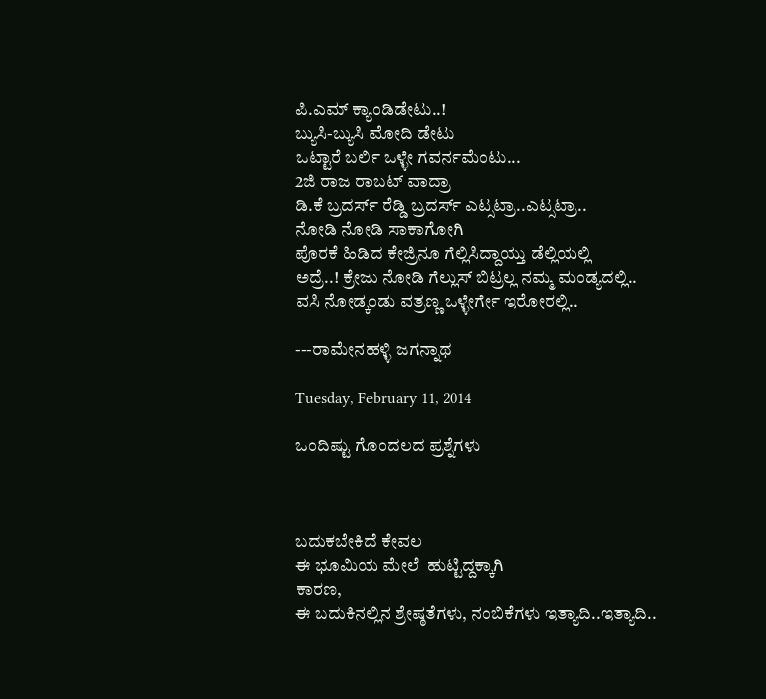ಪಿ.ಎಮ್ ಕ್ಯಾಂಡಿಡೇಟು..!
ಬ್ಯುಸಿ-ಬ್ಯುಸಿ ಮೋದಿ ಡೇಟು
ಒಟ್ಟಾರೆ ಬರ್ಲಿ ಒಳ್ಳೇ ಗವರ್ನಮೆಂಟು...
2ಜಿ ರಾಜ ರಾಬಟ್ ವಾದ್ರಾ
ಡಿ.ಕೆ ಬ್ರದರ್ಸ್ ರೆಡ್ಡಿ ಬ್ರದರ್ಸ್ ಎಟ್ಸಟ್ರಾ..ಎಟ್ಸಟ್ರಾ..
ನೋಡಿ ನೋಡಿ ಸಾಕಾಗೋಗಿ
ಪೊರಕೆ ಹಿಡಿದ ಕೇಜ್ರಿನೂ ಗೆಲ್ಲಿಸಿದ್ದಾಯ್ತು ಡೆಲ್ಲಿಯಲ್ಲಿ
ಅದ್ರೆ..! ಕ್ರೇಜು ನೋಡಿ ಗೆಲ್ಲುಸ್ ಬಿಟ್ರಲ್ಲ ನಮ್ಮ ಮಂಡ್ಯದಲ್ಲಿ..
ವಸಿ ನೋಡ್ಕಂಡು ವತ್ರಣ್ಣ ಒಳ್ಳೇರ್ಗೇ ಇರೋರಲ್ಲಿ..

---ರಾಮೇನಹಳ್ಳಿ ಜಗನ್ನಾಥ

Tuesday, February 11, 2014

ಒಂದಿಷ್ಟು ಗೊಂದಲದ ಪ್ರಶ್ನೆಗಳು



ಬದುಕಬೇಕಿದೆ ಕೇವಲ
ಈ ಭೂಮಿಯ ಮೇಲೆ  ಹುಟ್ಟಿದ್ದಕ್ಕಾಗಿ
ಕಾರಣ,
ಈ ಬದುಕಿನಲ್ಲಿನ ಶ್ರೇಷ್ಠತೆಗಳು, ನಂಬಿಕೆಗಳು ಇತ್ಯಾದಿ..ಇತ್ಯಾದಿ..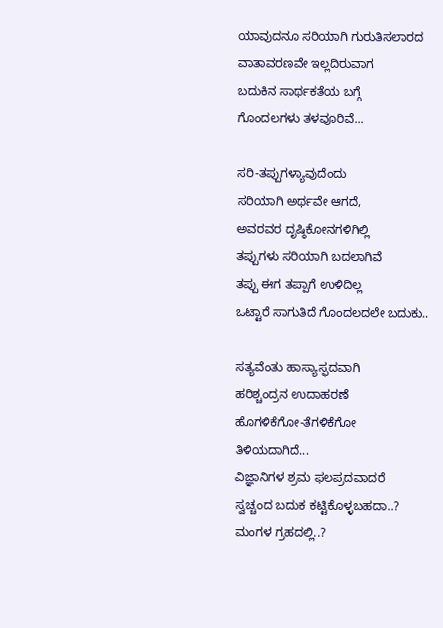ಯಾವುದನೂ ಸರಿಯಾಗಿ ಗುರುತಿಸಲಾರದ
ವಾತಾವರಣವೇ ಇಲ್ಲದಿರುವಾಗ
ಬದುಕಿನ ಸಾರ್ಥಕತೆಯ ಬಗ್ಗೆ
ಗೊಂದಲಗಳು ತಳವೂರಿವೆ...

ಸರಿ-ತಪ್ಪುಗಳ್ಯಾವುದೆಂದು
ಸರಿಯಾಗಿ ಅರ್ಥವೇ ಆಗದೆ,
ಅವರವರ ದೃಷ್ಠಿಕೋನಗಳಿಗಿಲ್ಲಿ
ತಪ್ಪುಗಳು ಸರಿಯಾಗಿ ಬದಲಾಗಿವೆ
ತಪ್ಪು ಈಗ ತಪ್ಪಾಗೆ ಉಳಿದಿಲ್ಲ
ಒಟ್ಟಾರೆ ಸಾಗುತಿದೆ ಗೊಂದಲದಲೇ ಬದುಕು..

ಸತ್ಯವೆಂತು ಹಾಸ್ಯಾಸ್ಫದವಾಗಿ
ಹರಿಶ್ಚಂದ್ರನ ಉದಾಹರಣೆ
ಹೊಗಳಿಕೆಗೋ-ತೆಗಳಿಕೆಗೋ
ತಿಳಿಯದಾಗಿದೆ...
ವಿಜ್ಞಾನಿಗಳ ಶ್ರಮ ಫಲಪ್ರದವಾದರೆ
ಸ್ವಚ್ಚಂದ ಬದುಕ ಕಟ್ಟಿಕೊಳ್ಳಬಹದಾ..?
ಮಂಗಳ ಗ್ರಹದಲ್ಲಿ..?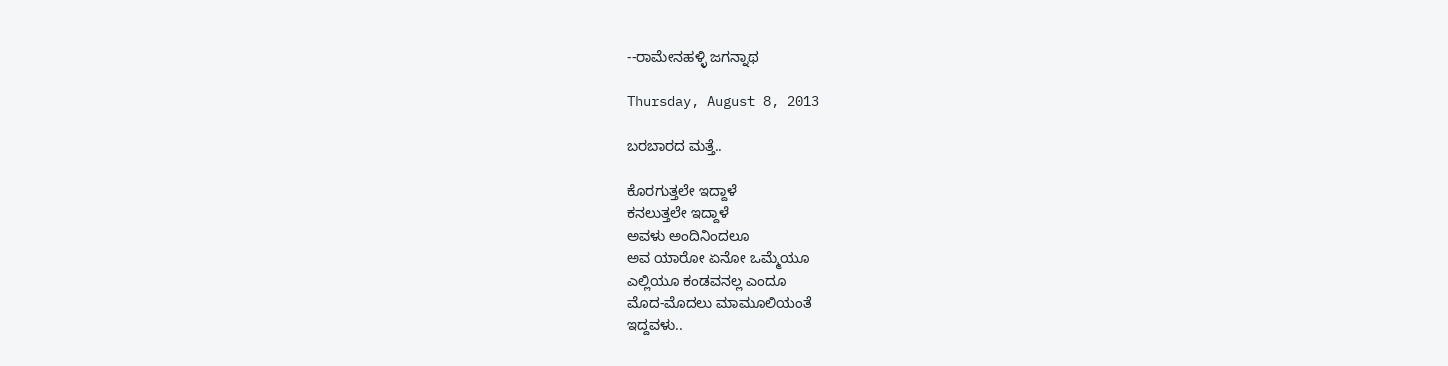--ರಾಮೇನಹಳ್ಳಿ ಜಗನ್ನಾಥ

Thursday, August 8, 2013

ಬರಬಾರದ ಮತ್ತೆ..

ಕೊರಗುತ್ತಲೇ ಇದ್ದಾಳೆ
ಕನಲುತ್ತಲೇ ಇದ್ದಾಳೆ
ಅವಳು ಅಂದಿನಿಂದಲೂ
ಅವ ಯಾರೋ ಏನೋ ಒಮ್ಮೆಯೂ
ಎಲ್ಲಿಯೂ ಕಂಡವನಲ್ಲ ಎಂದೂ
ಮೊದ-ಮೊದಲು ಮಾಮೂಲಿಯಂತೆ
ಇದ್ದವಳು..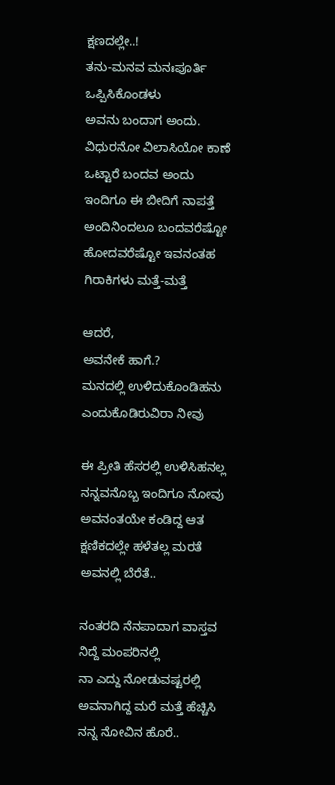ಕ್ಷಣದಲ್ಲೇ..!
ತನು-ಮನವ ಮನಃಪೂರ್ತಿ
ಒಪ್ಪಿಸಿಕೊಂಡಳು
ಅವನು ಬಂದಾಗ ಅಂದು.
ವಿಧುರನೋ ವಿಲಾಸಿಯೋ ಕಾಣೆ
ಒಟ್ಟಾರೆ ಬಂದವ ಅಂದು
ಇಂದಿಗೂ ಈ ಬೀದಿಗೆ ನಾಪತ್ತೆ
ಅಂದಿನಿಂದಲೂ ಬಂದವರೆಷ್ಟೋ
ಹೋದವರೆಷ್ಟೋ ಇವನಂತಹ
ಗಿರಾಕಿಗಳು ಮತ್ತೆ-ಮತ್ತೆ

ಆದರೆ,
ಅವನೇಕೆ ಹಾಗೆ.?
ಮನದಲ್ಲಿ ಉಳಿದುಕೊಂಡಿಹನು
ಎಂದುಕೊಡಿರುವಿರಾ ನೀವು

ಈ ಪ್ರೀತಿ ಹೆಸರಲ್ಲಿ ಉಳಿಸಿಹನಲ್ಲ
ನನ್ನವನೊಬ್ಬ ಇಂದಿಗೂ ನೋವು
ಅವನಂತಯೇ ಕಂಡಿದ್ದ ಆತ
ಕ್ಷಣಿಕದಲ್ಲೇ ಹಳೆತಲ್ಲ ಮರತೆ
ಅವನಲ್ಲಿ ಬೆರೆತೆ..

ನಂತರದಿ ನೆನಪಾದಾಗ ವಾಸ್ತವ
ನಿದ್ದೆ ಮಂಪರಿನಲ್ಲಿ
ನಾ ಎದ್ದು ನೋಡುವಷ್ಟರಲ್ಲಿ
ಅವನಾಗಿದ್ದ ಮರೆ ಮತ್ತೆ ಹೆಚ್ಚಿಸಿ
ನನ್ನ ನೋವಿನ ಹೊರೆ..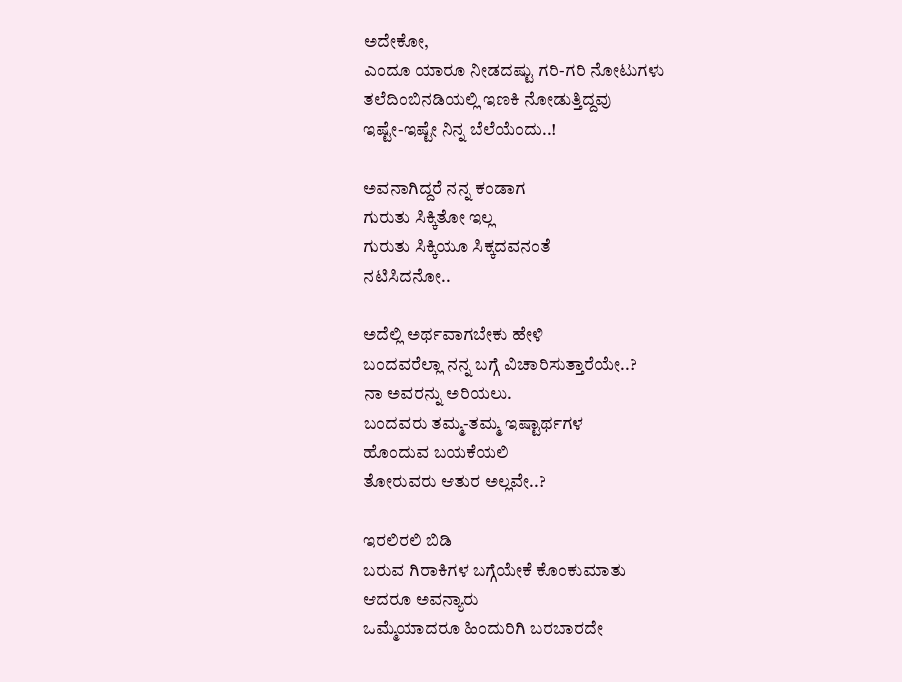ಅದೇಕೋ,
ಎಂದೂ ಯಾರೂ ನೀಡದಷ್ಟು ಗರಿ-ಗರಿ ನೋಟುಗಳು
ತಲೆದಿಂಬಿನಡಿಯಲ್ಲಿ ಇಣಕಿ ನೋಡುತ್ತಿದ್ದವು
ಇಷ್ಟೇ-ಇಷ್ಟೇ ನಿನ್ನ ಬೆಲೆಯೆಂದು..!

ಅವನಾಗಿದ್ದರೆ ನನ್ನ ಕಂಡಾಗ
ಗುರುತು ಸಿಕ್ಕಿತೋ ಇಲ್ಲ
ಗುರುತು ಸಿಕ್ಕಿಯೂ ಸಿಕ್ಕದವನಂತೆ
ನಟಿಸಿದನೋ..

ಅದೆಲ್ಲಿ ಅರ್ಥವಾಗಬೇಕು ಹೇಳಿ
ಬಂದವರೆಲ್ಲಾ ನನ್ನ ಬಗ್ಗೆ ವಿಚಾರಿಸುತ್ತಾರೆಯೇ..?
ನಾ ಅವರನ್ನು ಅರಿಯಲು.
ಬಂದವರು ತಮ್ಮ-ತಮ್ಮ ಇಷ್ಟಾರ್ಥಗಳ
ಹೊಂದುವ ಬಯಕೆಯಲಿ
ತೋರುವರು ಆತುರ ಅಲ್ಲವೇ..?

ಇರಲಿರಲಿ ಬಿಡಿ
ಬರುವ ಗಿರಾಕಿಗಳ ಬಗ್ಗೆಯೇಕೆ ಕೊಂಕುಮಾತು
ಆದರೂ ಅವನ್ಯಾರು
ಒಮ್ಮೆಯಾದರೂ ಹಿಂದುರಿಗಿ ಬರಬಾರದೇ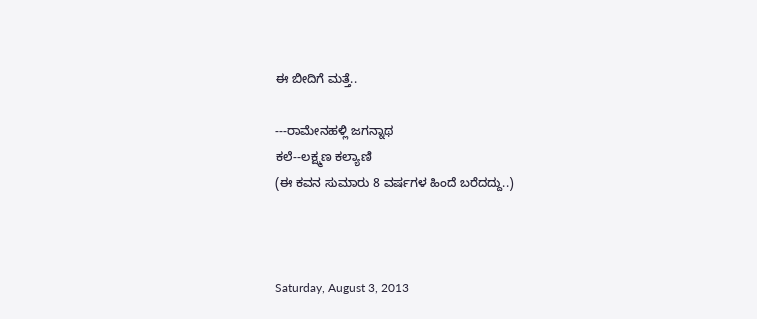ಈ ಬೀದಿಗೆ ಮತ್ತೆ..

---ರಾಮೇನಹಳ್ಲಿ ಜಗನ್ನಾಥ
ಕಲೆ--ಲಕ್ಷ್ಮಣ ಕಲ್ಯಾಣಿ
(ಈ ಕವನ ಸುಮಾರು 8 ವರ್ಷಗಳ ಹಿಂದೆ ಬರೆದದ್ದು..)



Saturday, August 3, 2013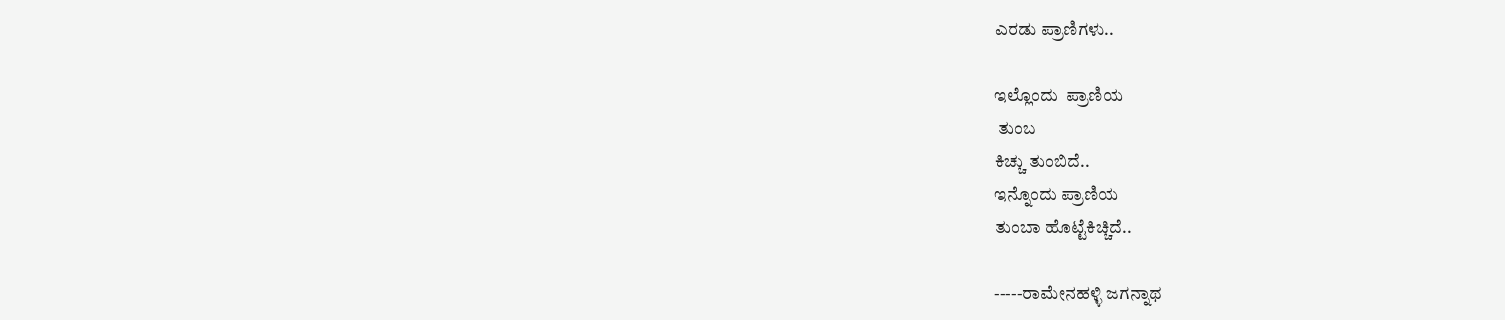ಎರಡು ಪ್ರಾಣಿಗಳು..

ಇಲ್ಲೊಂದು  ಪ್ರಾಣಿಯ
 ತುಂಬ
ಕಿಚ್ಚು ತುಂಬಿದೆ..
ಇನ್ನೊಂದು ಪ್ರಾಣಿಯ
ತುಂಬಾ ಹೊಟ್ಟೆಕಿಚ್ಚಿದೆ..

-----ರಾಮೇನಹಳ್ಳಿ ಜಗನ್ನಾಥ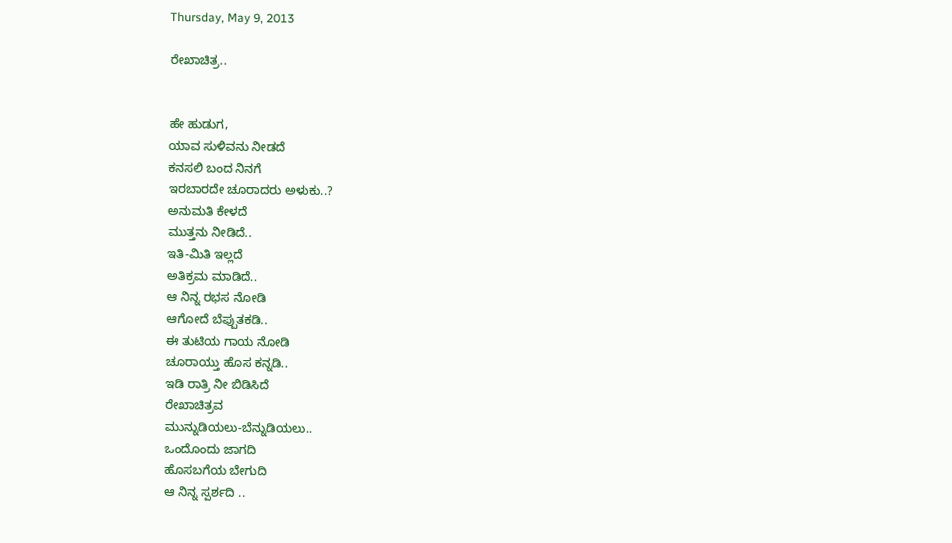Thursday, May 9, 2013

ರೇಖಾಚಿತ್ರ..


ಹೇ ಹುಡುಗ,
ಯಾವ ಸುಳಿವನು ನೀಡದೆ
ಕನಸಲಿ ಬಂದ ನಿನಗೆ
ಇರಬಾರದೇ ಚೂರಾದರು ಅಳುಕು..?
ಅನುಮತಿ ಕೇಳದೆ
ಮುತ್ತನು ನೀಡಿದೆ..
ಇತಿ-ಮಿತಿ ಇಲ್ಲದೆ
ಅತಿಕ್ರಮ ಮಾಡಿದೆ..
ಆ ನಿನ್ನ ರಭಸ ನೋಡಿ
ಆಗೋದೆ ಬೆಪ್ಪುತಕಡಿ..
ಈ ತುಟಿಯ ಗಾಯ ನೋಡಿ
ಚೂರಾಯ್ತು ಹೊಸ ಕನ್ನಡಿ..
ಇಡಿ ರಾತ್ರಿ ನೀ ಬಿಡಿಸಿದೆ
ರೇಖಾಚಿತ್ರವ
ಮುನ್ನುಡಿಯಲು-ಬೆನ್ನುಡಿಯಲು..
ಒಂದೊಂದು ಜಾಗದಿ
ಹೊಸಬಗೆಯ ಬೇಗುದಿ
ಆ ನಿನ್ನ ಸ್ಪರ್ಶದಿ ..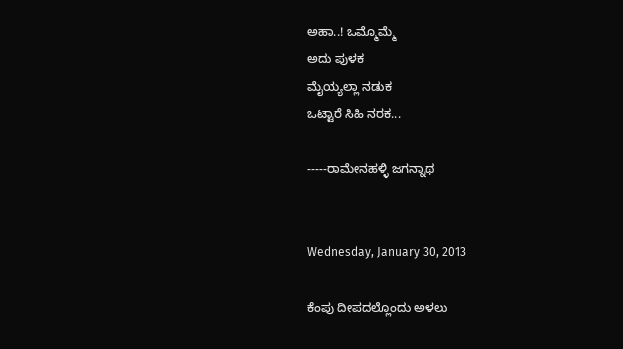ಅಹಾ..! ಒಮ್ಮೊಮ್ಮೆ
ಅದು ಪುಳಕ
ಮೈಯ್ಯಲ್ಲಾ ನಡುಕ
ಒಟ್ಟಾರೆ ಸಿಹಿ ನರಕ...

-----ರಾಮೇನಹಳ್ಳಿ ಜಗನ್ನಾಥ


Wednesday, January 30, 2013

ಕೆಂಪು ದೀಪದಲ್ಲೊಂದು ಅಳಲು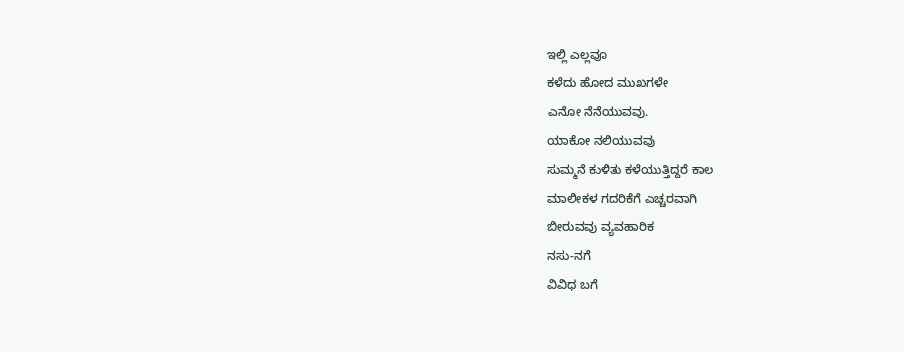ಇಲ್ಲಿ ಎಲ್ಲವೂ
ಕಳೆದು ಹೋದ ಮುಖಗಳೇ
ಎನೋ ನೆನೆಯುವವು.
ಯಾಕೋ ನಲಿಯುವವು
ಸುಮ್ಮನೆ ಕುಳಿತು ಕಳೆಯುತ್ತಿದ್ದರೆ ಕಾಲ
ಮಾಲೀಕಳ ಗದರಿಕೆಗೆ ಎಚ್ಚರವಾಗಿ
ಬೀರುವವು ವ್ಯವಹಾರಿಕ
ನಸು-ನಗೆ
ವಿವಿಧ ಬಗೆ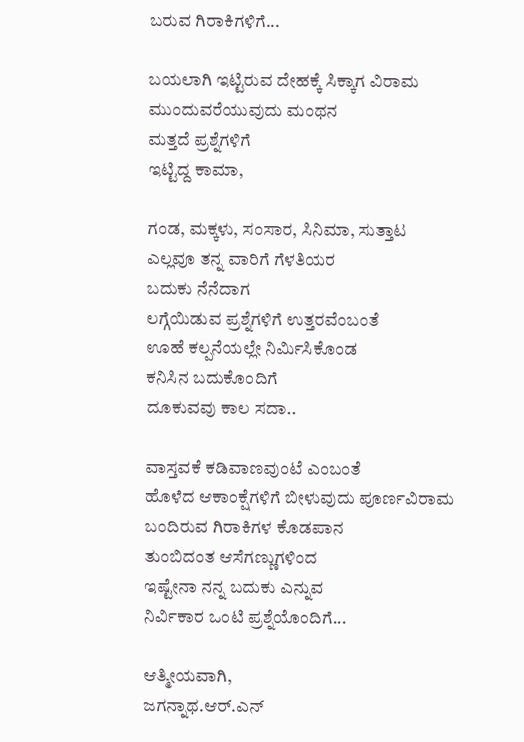ಬರುವ ಗಿರಾಕಿಗಳಿಗೆ...

ಬಯಲಾಗಿ ಇಟ್ಟಿರುವ ದೇಹಕ್ಕೆ ಸಿಕ್ಕಾಗ ವಿರಾಮ
ಮುಂದುವರೆಯುವುದು ಮಂಥನ
ಮತ್ತದೆ ಪ್ರಶ್ನೆಗಳಿಗೆ
ಇಟ್ಟಿದ್ದ ಕಾಮಾ,

ಗಂಡ, ಮಕ್ಕಳು, ಸಂಸಾರ, ಸಿನಿಮಾ, ಸುತ್ತಾಟ
ಎಲ್ಲವೂ ತನ್ನ ವಾರಿಗೆ ಗೆಳತಿಯರ
ಬದುಕು ನೆನೆದಾಗ
ಲಗ್ಗೆಯಿಡುವ ಪ್ರಶ್ನೆಗಳಿಗೆ ಉತ್ತರವೆಂಬಂತೆ
ಊಹೆ ಕಲ್ಪನೆಯಲ್ಲೇ ನಿರ್ಮಿಸಿಕೊಂಡ
ಕನಿಸಿನ ಬದುಕೊಂದಿಗೆ
ದೂಕುವವು ಕಾಲ ಸದಾ..

ವಾಸ್ತವಕೆ ಕಡಿವಾಣವುಂಟೆ ಎಂಬಂತೆ
ಹೊಳೆದ ಆಕಾಂಕ್ಷೆಗಳಿಗೆ ಬೀಳುವುದು ಪೂರ್ಣವಿರಾಮ
ಬಂದಿರುವ ಗಿರಾಕಿಗಳ ಕೊಡಪಾನ
ತುಂಬಿದಂತ ಆಸೆಗಣ್ಣುಗಳಿಂದ
ಇಷ್ಟೇನಾ ನನ್ನ ಬದುಕು ಎನ್ನುವ
ನಿರ್ವಿಕಾರ ಒಂಟಿ ಪ್ರಶ್ನೆಯೊಂದಿಗೆ...

ಆತ್ಮೀಯವಾಗಿ,
ಜಗನ್ನಾಥ.ಆರ್.ಎನ್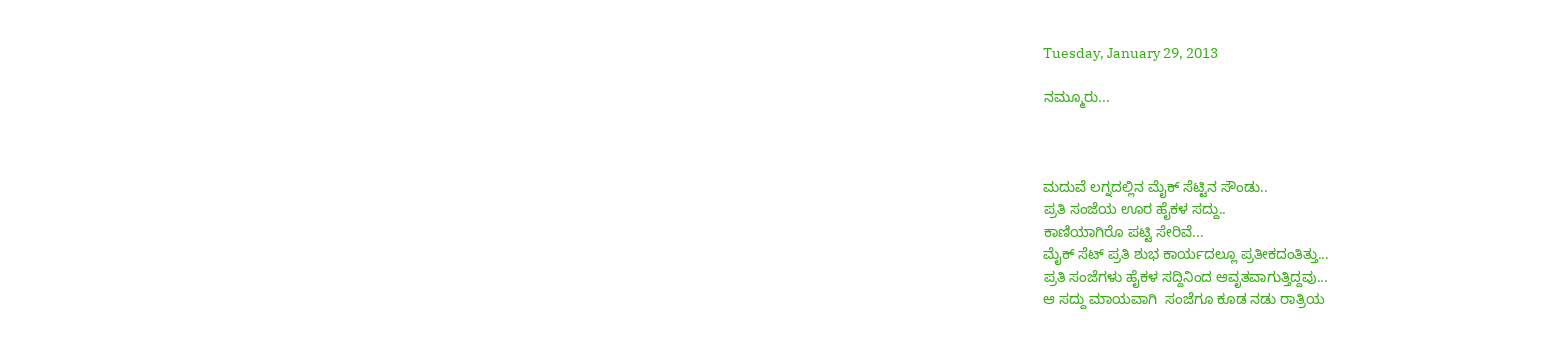Tuesday, January 29, 2013

ನಮ್ಮೂರು...



ಮದುವೆ ಲಗ್ನದಲ್ಲಿನ ಮೈಕ್ ಸೆಟ್ಟಿನ ಸೌಂಡು..
ಪ್ರತಿ ಸಂಜೆಯ ಊರ ಹೈಕಳ ಸದ್ದು..
ಕಾಣಿಯಾಗಿರೊ ಪಟ್ಟಿ ಸೇರಿವೆ...
ಮೈಕ್ ಸೆಟ್ ಪ್ರತಿ ಶುಭ ಕಾರ್ಯದಲ್ಲೂ ಪ್ರತೀಕದಂತಿತ್ತು...
ಪ್ರತಿ ಸಂಜೆಗಳು ಹೈಕಳ ಸದ್ದಿನಿಂದ ಆವೃತವಾಗುತ್ತಿದ್ದವು...
ಆ ಸದ್ದು ಮಾಯವಾಗಿ  ಸಂಜೆಗೂ ಕೂಡ ನಡು ರಾತ್ರಿಯ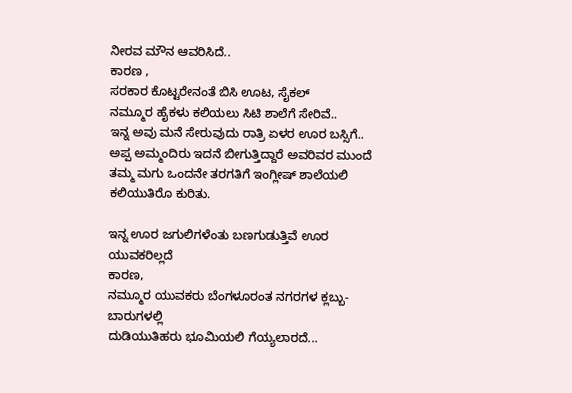ನೀರವ ಮೌನ ಆವರಿಸಿದೆ..
ಕಾರಣ ,
ಸರಕಾರ ಕೊಟ್ಟರೇನಂತೆ ಬಿಸಿ ಊಟ, ಸೈಕಲ್
ನಮ್ಮೂರ ಹೈಕಳು ಕಲಿಯಲು ಸಿಟಿ ಶಾಲೆಗೆ ಸೇರಿವೆ..
ಇನ್ನ ಅವು ಮನೆ ಸೇರುವುದು ರಾತ್ರಿ ಏಳರ ಊರ ಬಸ್ಸಿಗೆ..
ಅಪ್ಪ ಅಮ್ಮಂದಿರು ಇದನೆ ಬೀಗುತ್ತಿದ್ದಾರೆ ಅವರಿವರ ಮುಂದೆ
ತಮ್ಮ ಮಗು ಒಂದನೇ ತರಗತಿಗೆ ಇಂಗ್ಲೀಷ್ ಶಾಲೆಯಲಿ ಕಲಿಯುತಿರೊ ಕುರಿತು.

ಇನ್ನ ಊರ ಜಗುಲಿಗಳೆಂತು ಬಣಗುಡುತ್ತಿವೆ ಊರ ಯುವಕರಿಲ್ಲದೆ
ಕಾರಣ,
ನಮ್ಮೂರ ಯುವಕರು ಬೆಂಗಳೂರಂತ ನಗರಗಳ ಕ್ಲಬ್ಬು-ಬಾರುಗಳಲ್ಲಿ
ದುಡಿಯುತಿಹರು ಭೂಮಿಯಲಿ ಗೆಯ್ಯಲಾರದೆ...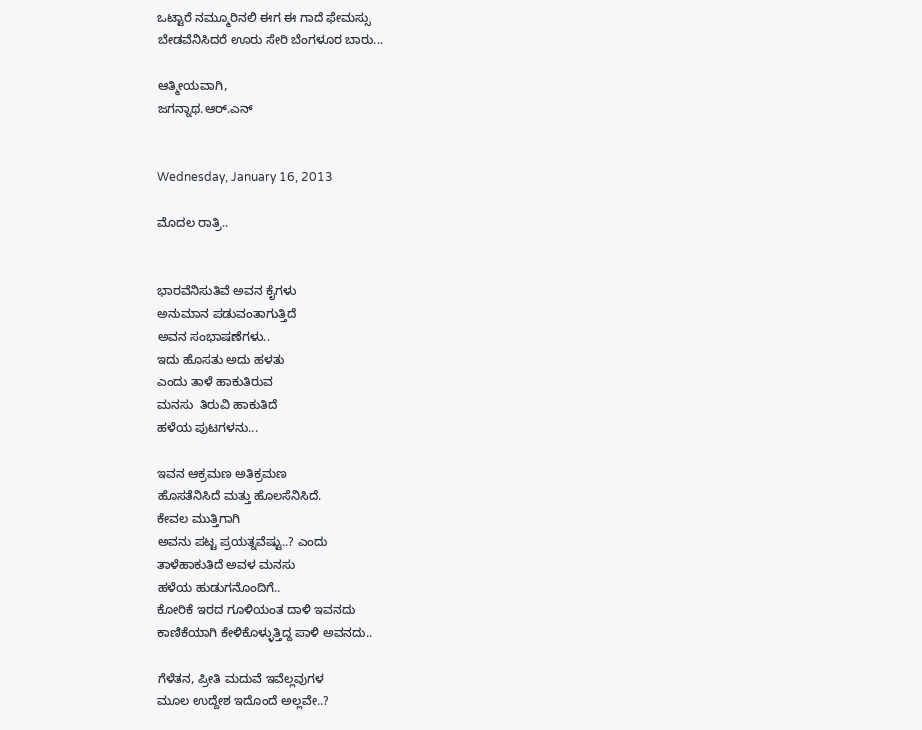ಒಟ್ಟಾರೆ ನಮ್ಮೂರಿನಲಿ ಈಗ ಈ ಗಾದೆ ಫೇಮಸ್ಸು
ಬೇಡವೆನಿಸಿದರೆ ಊರು ಸೇರಿ ಬೆಂಗಳೂರ ಬಾರು...

ಆತ್ಮೀಯವಾಗಿ,
ಜಗನ್ನಾಥ.ಆರ್.ಎನ್


Wednesday, January 16, 2013

ಮೊದಲ ರಾತ್ರಿ..


ಭಾರವೆನಿಸುತಿವೆ ಅವನ ಕೈಗಳು
ಅನುಮಾನ ಪಡುವಂತಾಗುತ್ತಿದೆ
ಅವನ ಸಂಭಾಷಣೆಗಳು..
ಇದು ಹೊಸತು ಅದು ಹಳತು
ಎಂದು ತಾಳೆ ಹಾಕುತಿರುವ
ಮನಸು  ತಿರುವಿ ಹಾಕುತಿದೆ
ಹಳೆಯ ಪುಟಗಳನು...

ಇವನ ಆಕ್ರಮಣ ಅತಿಕ್ರಮಣ
ಹೊಸತೆನಿಸಿದೆ ಮತ್ತು ಹೊಲಸೆನಿಸಿದೆ.
ಕೇವಲ ಮುತ್ತಿಗಾಗಿ
ಅವನು ಪಟ್ಟ ಪ್ರಯತ್ನವೆಷ್ಟು..? ಎಂದು
ತಾಳೆಹಾಕುತಿದೆ ಅವಳ ಮನಸು
ಹಳೆಯ ಹುಡುಗನೊಂದಿಗೆ..
ಕೋರಿಕೆ ಇರದ ಗೂಳಿಯಂತ ದಾಳಿ ಇವನದು
ಕಾಣಿಕೆಯಾಗಿ ಕೇಳಿಕೊಳ್ಳುತ್ತಿದ್ದ ಪಾಳಿ ಅವನದು..

ಗೆಳೆತನ, ಪ್ರೀತಿ ಮದುವೆ ಇವೆಲ್ಲವುಗಳ
ಮೂಲ ಉದ್ದೇಶ ಇದೊಂದೆ ಅಲ್ಲವೇ..?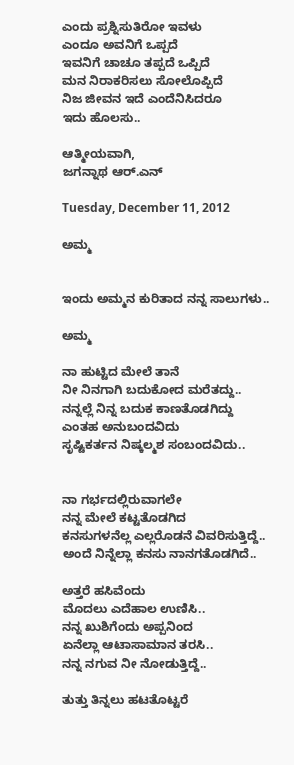ಎಂದು ಪ್ರಶ್ನಿಸುತಿರೋ ಇವಳು
ಎಂದೂ ಅವನಿಗೆ ಒಪ್ಪದೆ
ಇವನಿಗೆ ಚಾಚೂ ತಪ್ಪದೆ ಒಪ್ಪಿದೆ
ಮನ ನಿರಾಕರಿಸಲು ಸೋಲೊಪ್ಪಿದೆ
ನಿಜ ಜೀವನ ಇದೆ ಎಂದೆನಿಸಿದರೂ
ಇದು ಹೊಲಸು..

ಆತ್ಮೀಯವಾಗಿ,
ಜಗನ್ನಾಥ ಆರ್.ಎನ್

Tuesday, December 11, 2012

ಅಮ್ಮ


ಇಂದು ಅಮ್ಮನ ಕುರಿತಾದ ನನ್ನ ಸಾಲುಗಳು..

ಅಮ್ಮ

ನಾ ಹುಟ್ಟಿದ ಮೇಲೆ ತಾನೆ
ನೀ ನಿನಗಾಗಿ ಬದುಕೋದ ಮರೆತದ್ದು..
ನನ್ನಲ್ಲೆ ನಿನ್ನ ಬದುಕ ಕಾಣತೊಡಗಿದ್ದು
ಎಂತಹ ಅನುಬಂದವಿದು
ಸೃಷ್ಟಿಕರ್ತನ ನಿಷ್ಕಲ್ಮಶ ಸಂಬಂದವಿದು..


ನಾ ಗರ್ಭದಲ್ಲಿರುವಾಗಲೇ
ನನ್ನ ಮೇಲೆ ಕಟ್ಟತೊಡಗಿದ
ಕನಸುಗಳನೆಲ್ಲ ಎಲ್ಲರೊಡನೆ ವಿವರಿಸುತ್ತಿದ್ದೆ..
ಅಂದೆ ನಿನ್ನೆಲ್ಲಾ ಕನಸು ನಾನಗತೊಡಗಿದೆ..

ಅತ್ತರೆ ಹಸಿವೆಂದು
ಮೊದಲು ಎದೆಹಾಲ ಉಣಿಸಿ..
ನನ್ನ ಖುಶಿಗೆಂದು ಅಪ್ಪನಿಂದ
ಏನೆಲ್ಲಾ ಆಟಾಸಾಮಾನ ತರಸಿ..
ನನ್ನ ನಗುವ ನೀ ನೋಡುತ್ತಿದ್ದೆ..

ತುತ್ತು ತಿನ್ನಲು ಹಟತೊಟ್ಟರೆ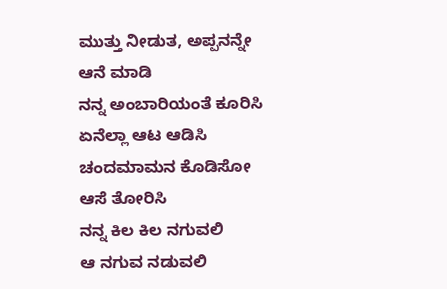ಮುತ್ತು ನೀಡುತ, ಅಪ್ಪನನ್ನೇ ಆನೆ ಮಾಡಿ
ನನ್ನ ಅಂಬಾರಿಯಂತೆ ಕೂರಿಸಿ
ಏನೆಲ್ಲಾ ಆಟ ಆಡಿಸಿ
ಚಂದಮಾಮನ ಕೊಡಿಸೋ ಆಸೆ ತೋರಿಸಿ
ನನ್ನ ಕಿಲ ಕಿಲ ನಗುವಲಿ
ಆ ನಗುವ ನಡುವಲಿ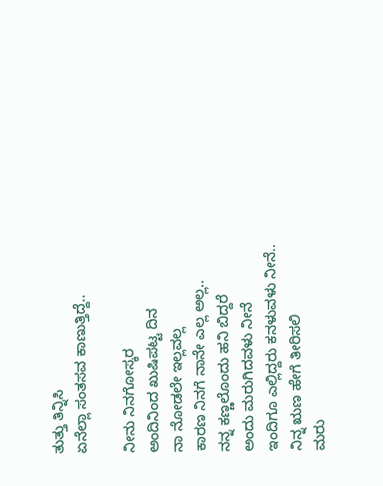ತುತ್ತು ತಿನ್ನಿಸಿ
ಏನೆಲ್ಲಾ ಸಂತಸವ ಕಾಣುತ್ತಿದ್ದೆ..

ನೀನು ನಿನಗೋಸ್ಕರ
ಅಂದಿನಿಂದ ಖುಷಿಪಟ್ಟ ದಿನ
ನಾ ನೋಡಲೇ ಇಲ್ಲವಲ್ಲ
ಕಾರಣ ನಿನಗೆ ನಾನೇ ಎಲ್ಲ ಅಲ್ಲ..
ನನ್ನ ಕಣ್ಣಲೊಂದು ಹನಿ ಬಿದ್ದರೆ
ಅಂದು ಮರುಗಿದವಳು ನೀನೆ
ಇಂದಿಗೂ ಎಲ್ಲಿದ್ದರು ಕನಳುವಳು ನೀನೆ..
ನಿನ್ನ ಋಣ ಹೇಗೆ ತೀರಿಸಲಿ
ಮರು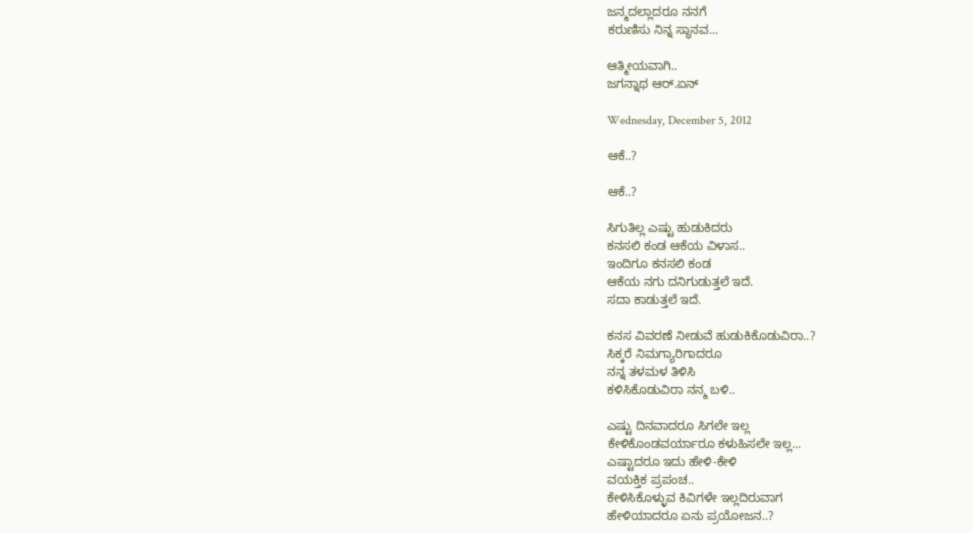ಜನ್ಮದಲ್ಲಾದರೂ ನನಗೆ
ಕರುಣಿಸು ನಿನ್ನ ಸ್ಥಾನವ...

ಆತ್ಮೀಯವಾಗಿ..
ಜಗನ್ನಾಥ ಆರ್.ಏನ್

Wednesday, December 5, 2012

ಆಕೆ..?

ಆಕೆ..?

ಸಿಗುತಿಲ್ಲ ಎಷ್ಟು ಹುಡುಕಿದರು
ಕನಸಲಿ ಕಂಡ ಆಕೆಯ ವಿಳಾಸ..
ಇಂದಿಗೂ ಕನಸಲಿ ಕಂಡ
ಆಕೆಯ ನಗು ದನಿಗುಡುತ್ತಲೆ ಇದೆ.
ಸದಾ ಕಾಡುತ್ತಲೆ ಇದೆ.

ಕನಸ ವಿವರಣೆ ನೀಡುವೆ ಹುಡುಕಿಕೊಡುವಿರಾ..?
ಸಿಕ್ಕರೆ ನಿಮಗ್ಯಾರಿಗಾದರೂ
ನನ್ನ ತಳಮಳ ತಿಳಿಸಿ
ಕಳಿಸಿಕೊಡುವಿರಾ ನನ್ಮ ಬಳಿ..

ಎಷ್ಟು ದಿನವಾದರೂ ಸಿಗಲೇ ಇಲ್ಲ
ಕೇಳಿಕೊಂಡವರ್ಯಾರೂ ಕಳುಹಿಸಲೇ ಇಲ್ಲ...
ಎಷ್ಟಾದರೂ ಇದು ಹೇಳಿ-ಕೇಳಿ
ವಯಕ್ತಿಕ ಪ್ರಪಂಚ..
ಕೇಳಿಸಿಕೊಳ್ಳುವ ಕಿವಿಗಳೇ ಇಲ್ಲದಿರುವಾಗ
ಹೇಳಿಯಾದರೂ ಏನು ಪ್ರಯೋಜನ..?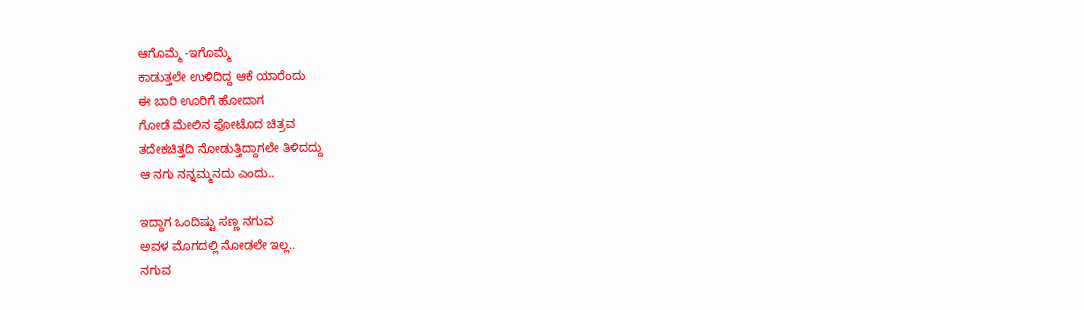ಆಗೊಮ್ಮೆ -ಇಗೊಮ್ಮೆ
ಕಾಡುತ್ತಲೇ ಉಳಿದಿದ್ದ ಆಕೆ ಯಾರೆಂದು
ಈ ಬಾರಿ ಊರಿಗೆ ಹೋದಾಗ
ಗೋಡೆ ಮೇಲಿನ ಫೋಟೊದ ಚಿತ್ರವ
ತದೇಕಚಿತ್ತದಿ ನೋಡುತ್ತಿದ್ದಾಗಲೇ ತಿಳಿದದ್ದು
ಆ ನಗು ನನ್ನಮ್ಮನದು ಎಂದು..

ಇದ್ದಾಗ ಒಂದಿಷ್ಟು ಸಣ್ಣ ನಗುವ
ಅವಳ ಮೊಗದಲ್ಲಿ ನೋಡಲೇ ಇಲ್ಲ..
ನಗುವ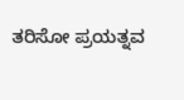ತರಿಸೋ ಪ್ರಯತ್ನವ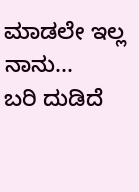ಮಾಡಲೇ ಇಲ್ಲ ನಾನು...
ಬರಿ ದುಡಿದೆ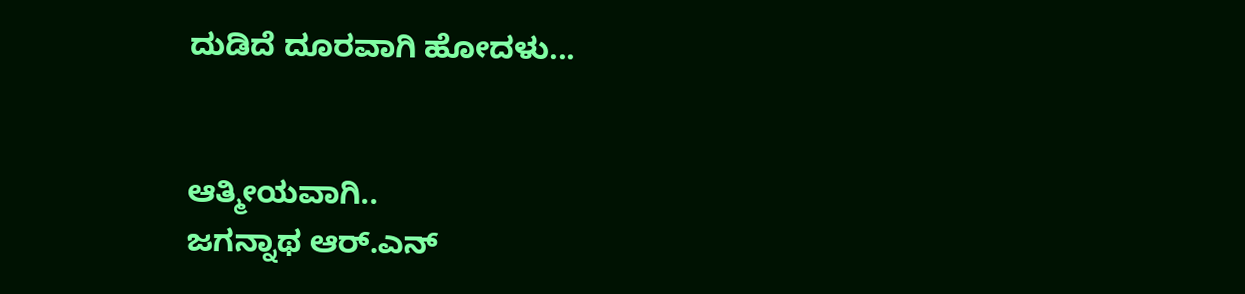ದುಡಿದೆ ದೂರವಾಗಿ ಹೋದಳು...


ಆತ್ಮೀಯವಾಗಿ..
ಜಗನ್ನಾಥ ಆರ್.ಎನ್